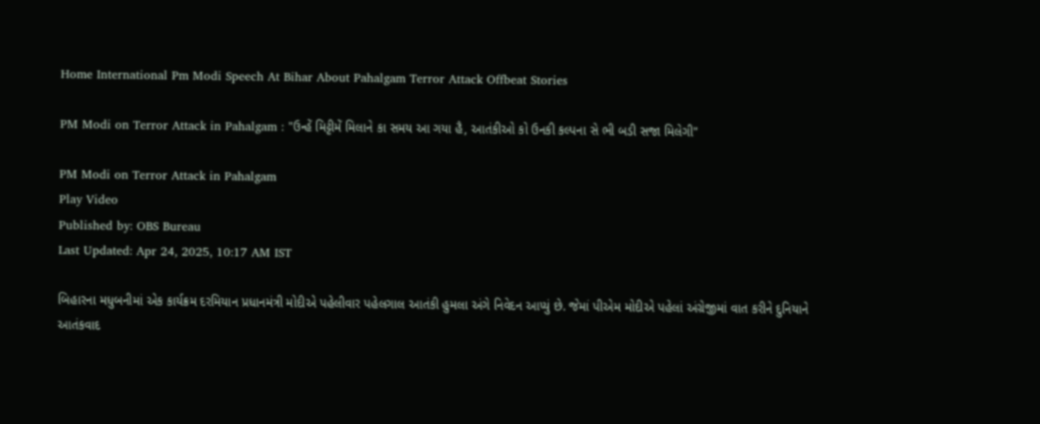Home International Pm Modi Speech At Bihar About Pahalgam Terror Attack Offbeat Stories

PM Modi on Terror Attack in Pahalgam : "ઉન્હેં મિટ્ટીમેં મિલાને કા સમય આ ગયા હૈ, આતંકીઓ કો ઉનકી કલ્પના સે ભી બડી સજા મિલેગી"

PM Modi on Terror Attack in Pahalgam
Play Video
Published by: OBS Bureau
Last Updated: Apr 24, 2025, 10:17 AM IST

બિહારના મધુબનીમાં એક કાર્યક્રમ દરમિયાન પ્રધાનમંત્રી મોદીએ પહેલીવાર પહેલગાલ આતંકી હુમલા અંગે નિવેદન આપ્યું છે. જેમાં પીએમ મોદીએ પહેલાં અંગ્રેજીમાં વાત કરીને દુનિયાને આતંકવાદ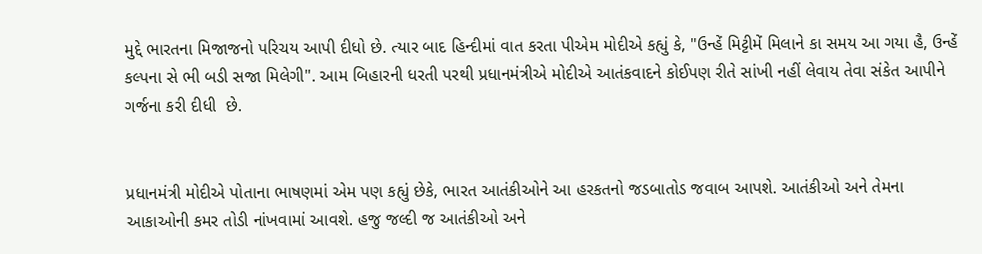મુદ્દે ભારતના મિજાજનો પરિચય આપી દીધો છે. ત્યાર બાદ હિન્દીમાં વાત કરતા પીએમ મોદીએ કહ્યું કે, "ઉન્હેં મિટ્ટીમેં મિલાને કા સમય આ ગયા હૈ, ઉન્હેં કલ્પના સે ભી બડી સજા મિલેગી". આમ બિહારની ધરતી પરથી પ્રધાનમંત્રીએ મોદીએ આતંકવાદને કોઈપણ રીતે સાંખી નહીં લેવાય તેવા સંકેત આપીને ગર્જના કરી દીધી  છે.


પ્રધાનમંત્રી મોદીએ પોતાના ભાષણમાં એમ પણ કહ્યું છેકે, ભારત આતંકીઓને આ હરકતનો જડબાતોડ જવાબ આપશે. આતંકીઓ અને તેમના આકાઓની કમર તોડી નાંખવામાં આવશે. હજુ જલ્દી જ આતંકીઓ અને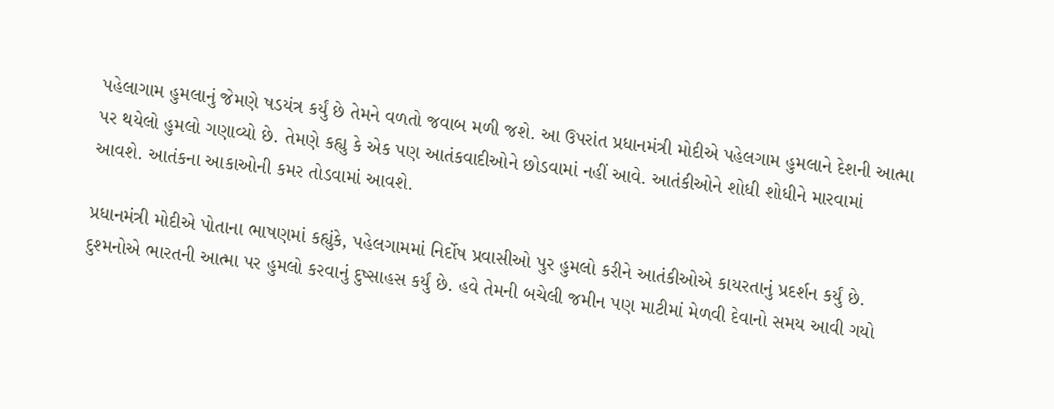પહેલાગામ હુમલાનું જેમણે ષડયંત્ર કર્યું છે તેમને વળતો જવાબ મળી જશે. આ ઉપરાંત પ્રધાનમંત્રી મોદીએ પહેલગામ હુમલાને દેશની આત્મા પર થયેલો હુમલો ગણાવ્યો છે. તેમણે કહ્યુ કે એક પણ આતંકવાદીઓને છોડવામાં નહીં આવે. આતંકીઓને શોધી શોધીને મારવામાં આવશે. આતંકના આકાઓની કમર તોડવામાં આવશે.

પ્રધાનમંત્રી મોદીએ પોતાના ભાષણમાં કહ્યુંકે, પહેલગામમાં નિર્દોષ પ્રવાસીઓ પુર હુમલો કરીને આતંકીઓએ કાયરતાનું પ્રદર્શન કર્યું છે. દુશ્મનોએ ભારતની આત્મા પર હુમલો કરવાનું દુષ્સાહસ કર્યું છે. હવે તેમની બચેલી જમીન પણ માટીમાં મેળવી દેવાનો સમય આવી ગયો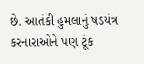છે. આતંકી હુમલાનું ષડયંત્ર કરનારાઓને પણ ટૂંક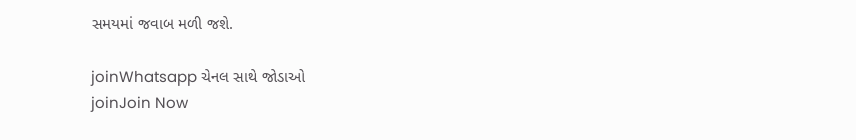સમયમાં જવાબ મળી જશે.

joinWhatsapp ચેનલ સાથે જોડાઓ
joinJoin Now